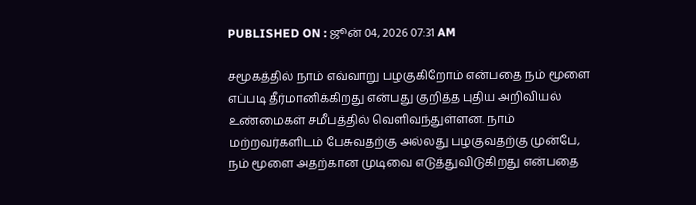PUBLISHED ON : ஜூன் 04, 2026 07:31 AM

சமூகத்தில் நாம் எவ்வாறு பழகுகிறோம் என்பதை நம் மூளை எப்படி தீர்மானிக்கிறது என்பது குறித்த புதிய அறிவியல் உண்மைகள் சமீபத்தில் வெளிவந்துள்ளன. நாம் மற்றவர்களிடம் பேசுவதற்கு அல்லது பழகுவதற்கு முன்பே, நம் மூளை அதற்கான முடிவை எடுத்துவிடுகிறது என்பதை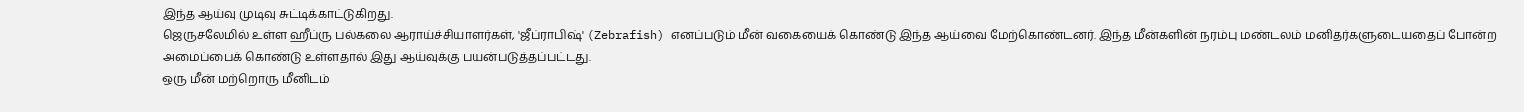இந்த ஆய்வு முடிவு சுட்டிக்காட்டுகிறது.
ஜெருசலேமில் உள்ள ஹீப்ரு பல்கலை ஆராய்ச்சியாளர்கள், 'ஜீப்ராபிஷ்' (Zebrafish) எனப்படும் மீன் வகையைக் கொண்டு இந்த ஆய்வை மேற்கொண்டனர். இந்த மீன்களின் நரம்பு மண்டலம் மனிதர்களுடையதைப் போன்ற அமைப்பைக் கொண்டு உள்ளதால் இது ஆய்வுக்கு பயன்படுத்தப்பட்டது.
ஒரு மீன் மற்றொரு மீனிடம்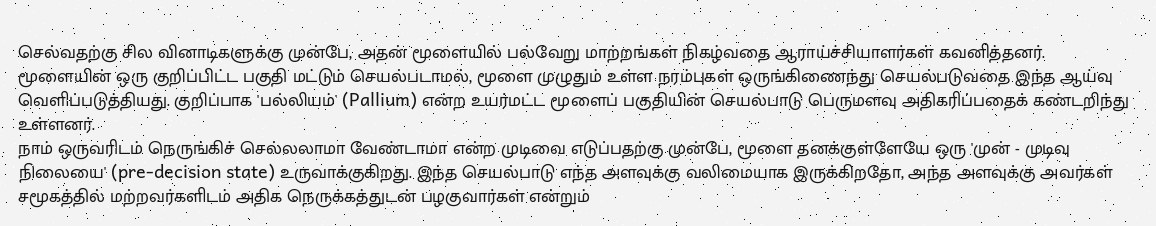செல்வதற்கு சில வினாடிகளுக்கு முன்பே, அதன் மூளையில் பல்வேறு மாற்றங்கள் நிகழ்வதை ஆராய்ச்சியாளர்கள் கவனித்தனர். மூளையின் ஒரு குறிப்பிட்ட பகுதி மட்டும் செயல்படாமல், மூளை முழுதும் உள்ள நரம்புகள் ஒருங்கிணைந்து செயல்படுவதை இந்த ஆய்வு வெளிப்படுத்தியது. குறிப்பாக 'பல்லியம்' (Pallium) என்ற உயர்மட்ட மூளைப் பகுதியின் செயல்பாடு பெருமளவு அதிகரிப்பதைக் கண்டறிந்து உள்ளனர்.
நாம் ஒருவரிடம் நெருங்கிச் செல்லலாமா வேண்டாமா என்ற முடிவை எடுப்பதற்கு முன்பே, மூளை தனக்குள்ளேயே ஒரு 'முன் - முடிவு நிலையை' (pre-decision state) உருவாக்குகிறது. இந்த செயல்பாடு எந்த அளவுக்கு வலிமையாக இருக்கிறதோ, அந்த அளவுக்கு அவர்கள் சமூகத்தில் மற்றவர்களிடம் அதிக நெருக்கத்துடன் பழகுவார்கள் என்றும்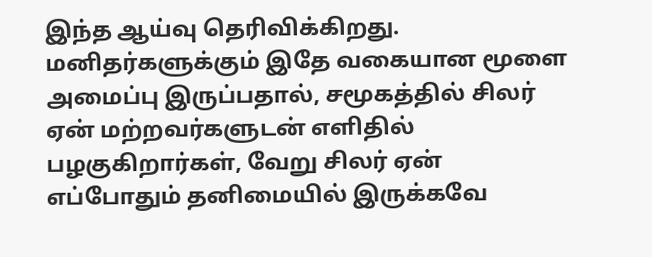இந்த ஆய்வு தெரிவிக்கிறது.
மனிதர்களுக்கும் இதே வகையான மூளை அமைப்பு இருப்பதால், சமூகத்தில் சிலர் ஏன் மற்றவர்களுடன் எளிதில் பழகுகிறார்கள், வேறு சிலர் ஏன் எப்போதும் தனிமையில் இருக்கவே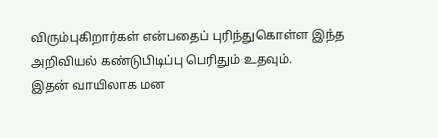விரும்புகிறார்கள் என்பதைப் புரிந்துகொள்ள இந்த அறிவியல் கண்டுபிடிப்பு பெரிதும் உதவும்.
இதன் வாயிலாக மன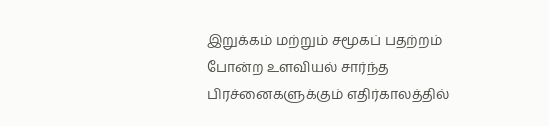இறுக்கம் மற்றும் சமூகப் பதற்றம் போன்ற உளவியல் சார்ந்த பிரச்னைகளுக்கும் எதிர்காலத்தில்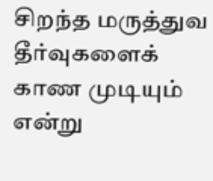சிறந்த மருத்துவ தீர்வுகளைக் காண முடியும் என்று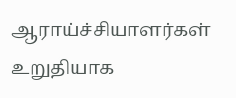ஆராய்ச்சியாளர்கள் உறுதியாக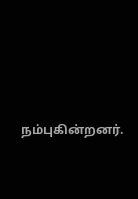நம்புகின்றனர்.